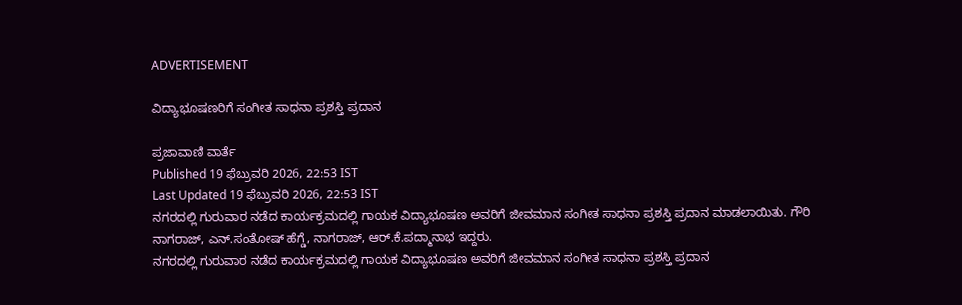ADVERTISEMENT

ವಿದ್ಯಾಭೂಷಣರಿಗೆ ಸಂಗೀತ ಸಾಧನಾ ಪ್ರಶಸ್ತಿ ಪ್ರದಾನ

ಪ್ರಜಾವಾಣಿ ವಾರ್ತೆ
Published 19 ಫೆಬ್ರುವರಿ 2026, 22:53 IST
Last Updated 19 ಫೆಬ್ರುವರಿ 2026, 22:53 IST
ನಗರದಲ್ಲಿ ಗುರುವಾರ ನಡೆದ ಕಾರ್ಯಕ್ರಮದಲ್ಲಿ ಗಾಯಕ ವಿದ್ಯಾಭೂಷಣ ಅವರಿಗೆ ಜೀವಮಾನ ಸಂಗೀತ ಸಾಧನಾ ಪ್ರಶಸ್ತಿ ಪ್ರದಾನ ಮಾಡಲಾಯಿತು. ಗೌರಿ ನಾಗರಾಜ್, ಎನ್.ಸಂತೋಷ್ ಹೆಗ್ಡೆ, ನಾಗರಾಜ್, ಆರ್‌.ಕೆ.ಪದ್ಮಾನಾಭ ಇದ್ದರು.
ನಗರದಲ್ಲಿ ಗುರುವಾರ ನಡೆದ ಕಾರ್ಯಕ್ರಮದಲ್ಲಿ ಗಾಯಕ ವಿದ್ಯಾಭೂಷಣ ಅವರಿಗೆ ಜೀವಮಾನ ಸಂಗೀತ ಸಾಧನಾ ಪ್ರಶಸ್ತಿ ಪ್ರದಾನ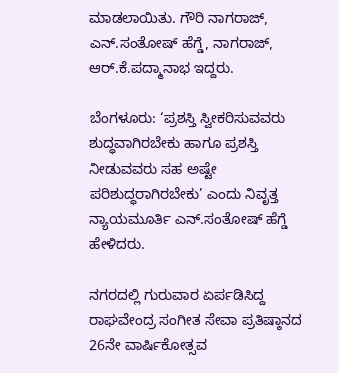ಮಾಡಲಾಯಿತು. ಗೌರಿ ನಾಗರಾಜ್, ಎನ್.ಸಂತೋಷ್ ಹೆಗ್ಡೆ, ನಾಗರಾಜ್, ಆರ್‌.ಕೆ.ಪದ್ಮಾನಾಭ ಇದ್ದರು.

ಬೆಂಗಳೂರು: ‘ಪ್ರಶಸ್ತಿ ಸ್ವೀಕರಿಸುವವರು ಶುದ್ಧವಾಗಿರಬೇಕು ಹಾಗೂ ಪ್ರಶಸ್ತಿ ನೀಡುವವರು ಸಹ ಅಷ್ಟೇ ಪರಿಶುದ್ಧರಾಗಿರಬೇಕು’ ಎಂದು ನಿವೃತ್ತ ನ್ಯಾಯಮೂರ್ತಿ ಎನ್.ಸಂತೋಷ್ ಹೆಗ್ಡೆ ಹೇಳಿದರು.

ನಗರದಲ್ಲಿ ಗುರುವಾರ ಏರ್ಪಡಿಸಿದ್ದ ರಾಘವೇಂದ್ರ ಸಂಗೀತ ಸೇವಾ ಪ್ರತಿಷ್ಠಾನದ 26ನೇ ವಾರ್ಷಿಕೋತ್ಸವ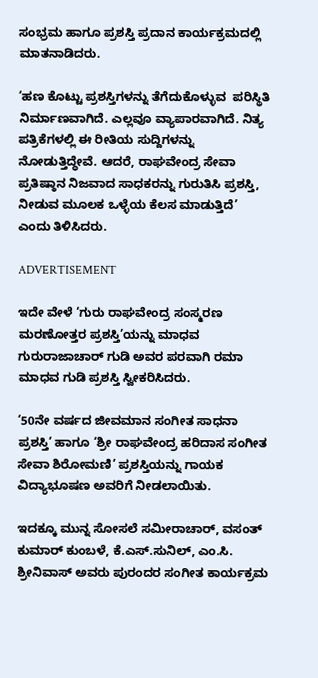ಸಂಭ್ರಮ ಹಾಗೂ ಪ್ರಶಸ್ತಿ ಪ್ರದಾನ ಕಾರ್ಯಕ್ರಮದಲ್ಲಿ ಮಾತನಾಡಿದರು.

‘ಹಣ ಕೊಟ್ಟು ಪ್ರಶಸ್ತಿಗಳನ್ನು ತೆಗೆದುಕೊಳ್ಳುವ  ಪರಿಸ್ಥಿತಿ ನಿರ್ಮಾಣವಾಗಿದೆ. ಎಲ್ಲವೂ ವ್ಯಾಪಾರವಾಗಿದೆ. ನಿತ್ಯ ಪತ್ರಿಕೆಗಳಲ್ಲಿ ಈ ರೀತಿಯ ಸುದ್ದಿಗಳನ್ನು ನೋಡುತ್ತಿದ್ಧೇವೆ. ಆದರೆ, ರಾಘವೇಂದ್ರ ಸೇವಾ ಪ್ರತಿಷ್ಠಾನ ನಿಜವಾದ ಸಾಧಕರನ್ನು ಗುರುತಿಸಿ ಪ್ರಶಸ್ತಿ, ನೀಡುವ ಮೂಲಕ ಒಳ್ಳೆಯ ಕೆಲಸ ಮಾಡುತ್ತಿದೆ’ ಎಂದು ತಿಳಿಸಿದರು.

ADVERTISEMENT

ಇದೇ ವೇಳೆ ‘ಗುರು ರಾಘವೇಂದ್ರ ಸಂಸ್ಮರಣ ಮರಣೋತ್ತರ ಪ್ರಶಸ್ತಿ’ಯನ್ನು ಮಾಧವ ಗುರುರಾಜಾಚಾರ್ ಗುಡಿ ಅವರ ಪರವಾಗಿ ರಮಾ ಮಾಧವ ಗುಡಿ ಪ್ರಶಸ್ತಿ ಸ್ವೀಕರಿಸಿದರು.

‘50ನೇ ವರ್ಷದ ಜೀವಮಾನ ಸಂಗೀತ ಸಾಧನಾ ಪ್ರಶಸ್ತಿ’ ಹಾಗೂ ‘ಶ್ರೀ ರಾಘವೇಂದ್ರ ಹರಿದಾಸ ಸಂಗೀತ ಸೇವಾ ಶಿರೋಮಣಿ’ ಪ್ರಶಸ್ತಿಯನ್ನು ಗಾಯಕ ವಿದ್ಯಾಭೂಷಣ ಅವರಿಗೆ ನೀಡಲಾಯಿತು.

ಇದಕ್ಕೂ ಮುನ್ನ ಸೋಸಲೆ ಸಮೀರಾಚಾರ್, ವಸಂತ್ ಕುಮಾರ್ ಕುಂಬಳೆ, ಕೆ.ಎಸ್.ಸುನಿಲ್, ಎಂ.ಸಿ. ಶ್ರೀನಿವಾಸ್‌ ಅವರು ಪುರಂದರ ಸಂಗೀತ ಕಾರ್ಯಕ್ರಮ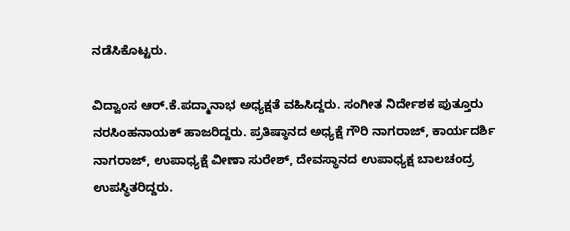ನಡೆಸಿಕೊಟ್ಟರು.

ವಿದ್ವಾಂಸ ಆರ್‌.ಕೆ.ಪದ್ಮಾನಾಭ ಅಧ್ಯಕ್ಷತೆ ವಹಿಸಿದ್ದರು. ಸಂಗೀತ ನಿರ್ದೇಶಕ ಪುತ್ತೂರು ನರಸಿಂಹನಾಯಕ್ ಹಾಜರಿದ್ದರು. ಪ್ರತಿಷ್ಠಾನದ ಅಧ್ಯಕ್ಷೆ ಗೌರಿ ನಾಗರಾಜ್, ಕಾರ್ಯದರ್ಶಿ ನಾಗರಾಜ್, ಉಪಾಧ್ಯಕ್ಷೆ ವೀಣಾ ಸುರೇಶ್, ದೇವಸ್ಥಾನದ ಉಪಾಧ್ಯಕ್ಷ ಬಾಲಚಂದ್ರ ಉಪಸ್ಥಿತರಿದ್ದರು.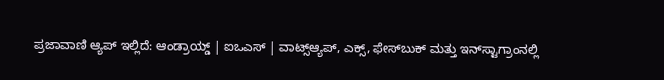ಪ್ರಜಾವಾಣಿ ಆ್ಯಪ್ ಇಲ್ಲಿದೆ: ಆಂಡ್ರಾಯ್ಡ್ | ಐಒಎಸ್ | ವಾಟ್ಸ್ಆ್ಯಪ್, ಎಕ್ಸ್, ಫೇಸ್‌ಬುಕ್ ಮತ್ತು ಇನ್‌ಸ್ಟಾಗ್ರಾಂನಲ್ಲಿ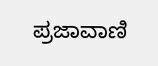ಪ್ರಜಾವಾಣಿ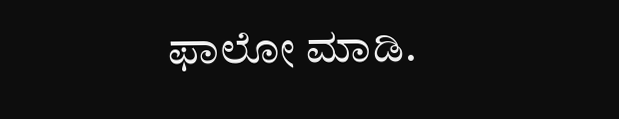ಫಾಲೋ ಮಾಡಿ.